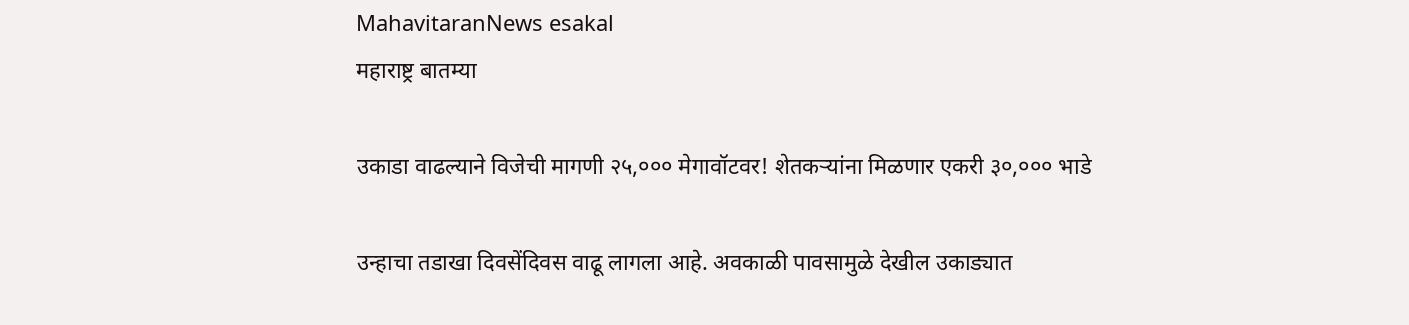MahavitaranNews esakal
महाराष्ट्र बातम्या

उकाडा वाढल्याने विजेची मागणी २५,००० मेगावॉटवर! शेतकऱ्यांना मिळणार एकरी ३०,००० भाडे

उन्हाचा तडाखा दिवसेंदिवस वाढू लागला आहे. अवकाळी पावसामुळे देखील उकाड्यात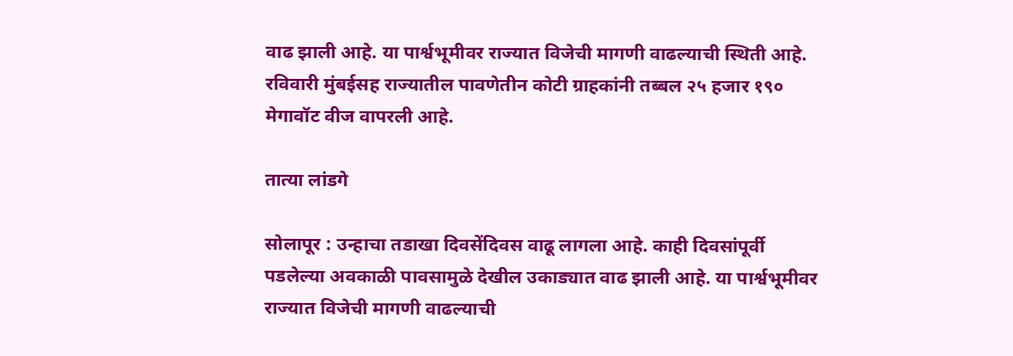वाढ झाली आहे. या पार्श्वभूमीवर राज्यात विजेची मागणी वाढल्याची स्थिती आहे. रविवारी मुंबईसह राज्यातील पावणेतीन कोटी ग्राहकांनी तब्बल २५ हजार १९० मेगावॉट वीज वापरली आहे.

तात्या लांडगे

सोलापूर : उन्हाचा तडाखा दिवसेंदिवस वाढू लागला आहे. काही दिवसांपूर्वी पडलेल्या अवकाळी पावसामुळे देखील उकाड्यात वाढ झाली आहे. या पार्श्वभूमीवर राज्यात विजेची मागणी वाढल्याची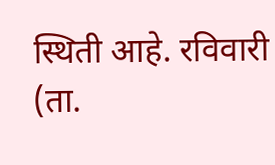स्थिती आहे. रविवारी (ता.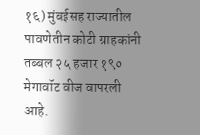१६) मुंबईसह राज्यातील पावणेतीन कोटी ग्राहकांनी तब्बल २५ हजार १९० मेगावॉट वीज वापरली आहे.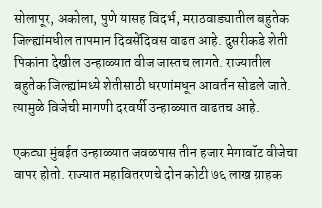सोलापूर, अकोला, पुणे यासह विदर्भ, मराठवाड्यातील बहुतेक जिल्ह्यांमधील तापमान दिवसेंदिवस वाढत आहे. दुसरीकडे शेती पिकांना देखील उन्हाळ्यात वीज जास्तच लागते. राज्यातील बहुतेक जिल्ह्यांमध्ये शेतीसाठी धरणांमधून आवर्तन सोडले जाते. त्यामुळे विजेची मागणी दरवर्षी उन्हाळ्यात वाढतच आहे.

एकट्या मुंबईत उन्हाळ्यात जवळपास तीन हजार मेगावॉट वीजेचा वापर होतो. राज्यात महावितरणचे दोन कोटी ७६ लाख ग्राहक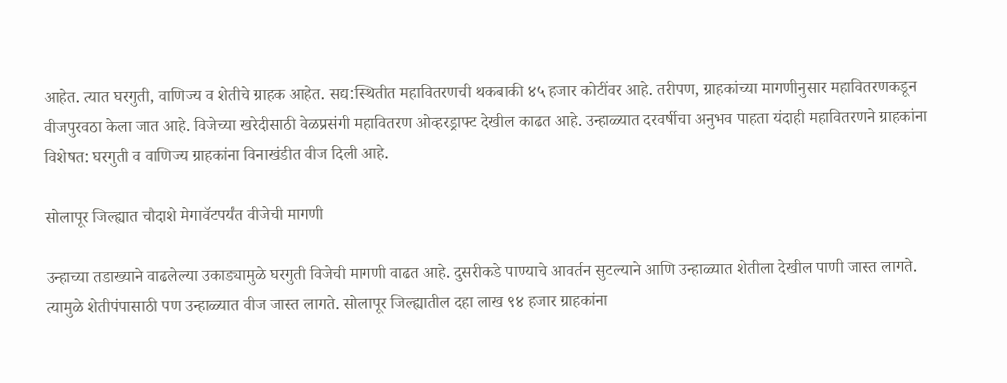आहेत. त्यात घरगुती, वाणिज्य व शेतीचे ग्राहक आहेत. सद्य:स्थितीत महावितरणची थकबाकी ४५ हजार कोटींवर आहे. तरीपण, ग्राहकांच्या मागणीनुसार महावितरणकडून वीजपुरवठा केला जात आहे. विजेच्या खरेदीसाठी वेळप्रसंगी महावितरण ओव्हरड्राफ्ट देखील काढत आहे. उन्हाळ्यात दरवर्षीचा अनुभव पाहता यंदाही महावितरणने ग्राहकांना विशेषत: घरगुती व वाणिज्य ग्राहकांना विनाखंडीत वीज दिली आहे.

सोलापूर जिल्ह्यात चौदाशे मेगावॅटपर्यंत वीजेची मागणी

उन्हाच्या तडाख्याने वाढलेल्या उकाड्यामुळे घरगुती विजेची मागणी वाढत आहे. दुसरीकडे पाण्याचे आवर्तन सुटल्याने आणि उन्हाळ्यात शेतीला देखील पाणी जास्त लागते. त्यामुळे शेतीपंपासाठी पण उन्हाळ्यात वीज जास्त लागते. सोलापूर जिल्ह्यातील दहा लाख ९४ हजार ग्राहकांना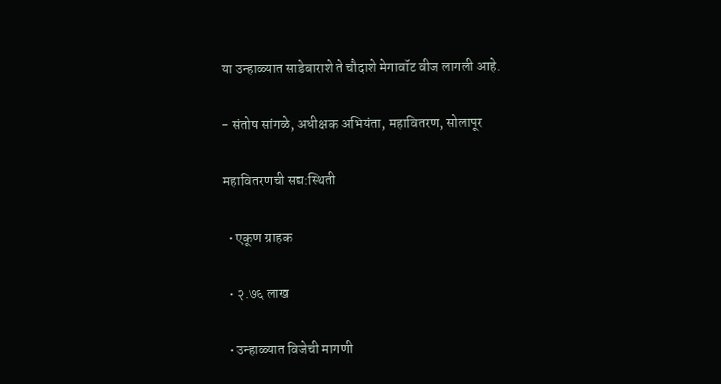या उन्हाळ्यात साडेबाराशे ते चौदाशे मेगावॉट वीज लागली आहे.

- संतोष सांगळे, अधीक्षक अभियंता, महावितरण, सोलापूर

महावितरणची सद्य:स्थिती

  • एकूण ग्राहक

  • २.७६ लाख

  • उन्हाळ्यात विजेची मागणी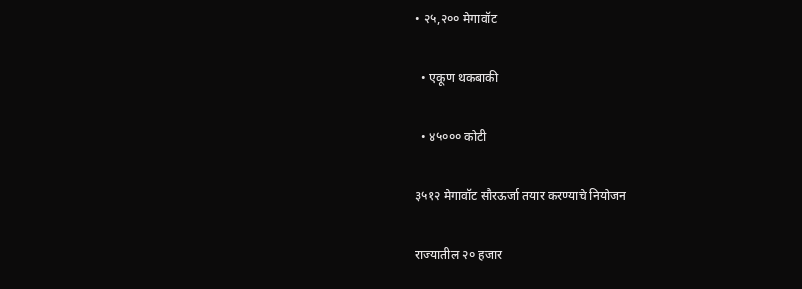• २५,२०० मेगावॉट

  • एकूण थकबाकी

  • ४५००० कोटी

३५१२ मेगावॉट सौरऊर्जा तयार करण्याचे नियोजन

राज्यातील २० हजार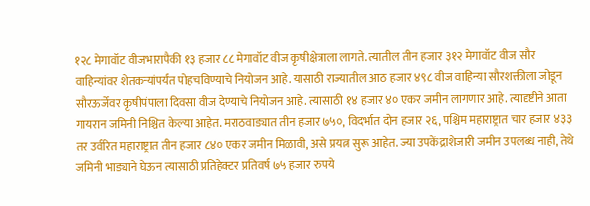१२८ मेगावॉट वीजभारापैकी १३ हजार ८८ मेगावॉट वीज कृषीक्षेत्राला लागते. त्यातील तीन हजार ३१२ मेगावॉट वीज सौर वाहिन्यांवर शेतकऱ्यांपर्यंत पोहचविण्याचे नियोजन आहे. यासाठी राज्यातील आठ हजार ४९८ वीज वाहिन्या सौरशक्तीला जोडून सौरऊर्जेवर कृषीपंपाला दिवसा वीज देण्याचे नियोजन आहे. त्यासाठी १४ हजार ४० एकर जमीन लागणार आहे. त्यादृष्टीने आता गायरान जमिनी निश्चित केल्या आहेत. मराठवाड्यात तीन हजार ७५०, विदर्भात दोन हजार २६, पश्चिम महाराष्ट्रात चार हजार ४३३ तर उर्वरित महाराष्ट्रात तीन हजार ८४० एकर जमीन मिळावी, असे प्रयत्न सुरू आहेत. ज्या उपकेंद्राशेजारी जमीन उपलब्ध नाही, तेथे जमिनी भाड्याने घेऊन त्यासाठी प्रतिहेक्टर प्रतिवर्ष ७५ हजार रुपये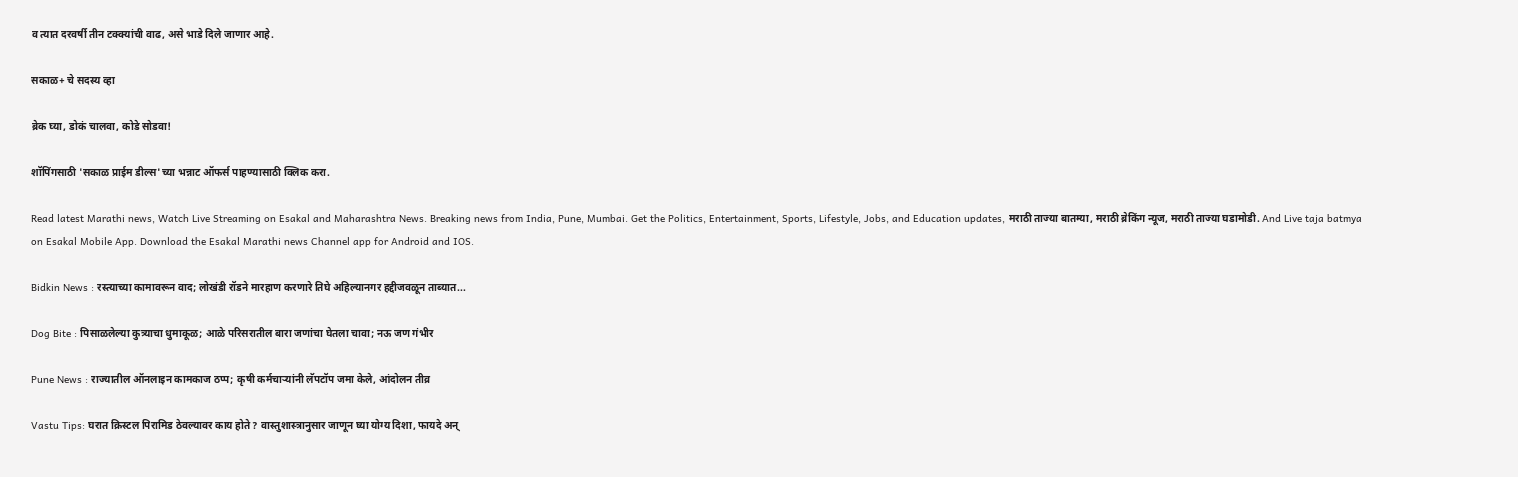व त्यात दरवर्षी तीन टक्क्यांची वाढ, असे भाडे दिले जाणार आहे.

सकाळ+ चे सदस्य व्हा

ब्रेक घ्या, डोकं चालवा, कोडे सोडवा!

शॉपिंगसाठी 'सकाळ प्राईम डील्स'च्या भन्नाट ऑफर्स पाहण्यासाठी क्लिक करा.

Read latest Marathi news, Watch Live Streaming on Esakal and Maharashtra News. Breaking news from India, Pune, Mumbai. Get the Politics, Entertainment, Sports, Lifestyle, Jobs, and Education updates, मराठी ताज्या बातम्या, मराठी ब्रेकिंग न्यूज, मराठी ताज्या घडामोडी. And Live taja batmya on Esakal Mobile App. Download the Esakal Marathi news Channel app for Android and IOS.

Bidkin News : रस्त्याच्या कामावरून वाद; लोखंडी रॉडने मारहाण करणारे तिघे अहिल्यानगर हद्दीजवळून ताब्यात...

Dog Bite : पिसाळलेल्या कुत्र्याचा धुमाकूळ; आळे परिसरातील बारा जणांचा घेतला चावा; नऊ जण गंभीर

Pune News : राज्यातील ऑनलाइन कामकाज ठप्प; कृषी कर्मचाऱ्यांनी लॅपटॉप जमा केले, आंदोलन तीव्र

Vastu Tips: घरात क्रिस्टल पिरामिड ठेवल्यावर काय होते? वास्तुशास्त्रानुसार जाणून घ्या योग्य दिशा, फायदे अन्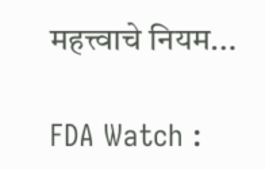महत्त्वाचे नियम...

FDA Watch :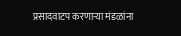प्रसादवाटप करणाऱ्या मंडळांना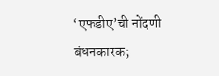‘एफडीए’ची नोंदणी बंधनकारक;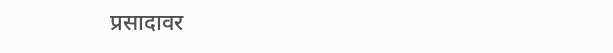प्रसादावर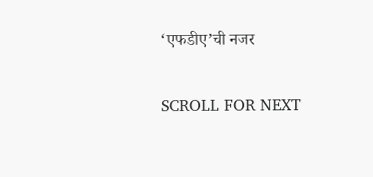‘एफडीए’ची नजर

SCROLL FOR NEXT